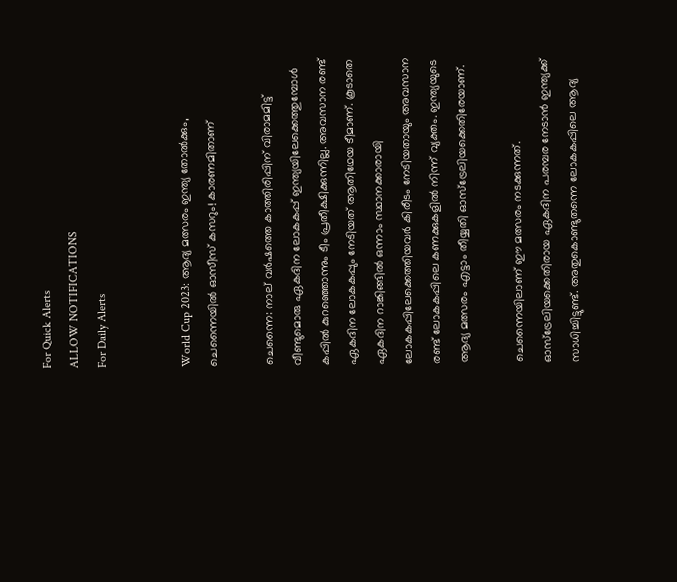For Quick Alerts
ALLOW NOTIFICATIONS
For Daily Alerts


World Cup 2023: ആദ്യ മത്സരം ഇന്ത്യ തോല്‍ക്കും, ചെന്നൈയില്‍ ഓസീസ് കസറും! കാരണമിതാണ്

ചെന്നൈ: നാല് വര്‍ഷത്തെ കാത്തിരിപ്പിന് വിരാമമിട്ട് വീണ്ടുമൊരു ഏകദിന ലോകകപ്പ് ഇന്ത്യയിലേക്കെത്തുമ്പോള്‍ കപ്പില്‍ കുറഞ്ഞൊന്നും ടീം പ്രതീക്ഷിക്കുന്നില്ല. അവസാന രണ്ട് ഏകദിന ലോകകപ്പും നേടിയത് ആതിഥേയ ടീമാണ്. കൂടാതെ ഏകദിന റാങ്കിങ്ങില്‍ ഒന്നാം സ്ഥാനക്കാരായി ലോകകപ്പിലേക്കെത്തിയവര്‍ കിരീടം നേടിയതായും അവസാന രണ്ട് ലോകകപ്പിലെ കണക്കുകളില്‍ നിന്ന് വ്യക്തം. ഇന്ത്യയുടെ ആദ്യ മത്സരം എട്ടാം തീയ്യതി ഓസ്‌ട്രേലിയക്കെതിരേയാണ്.

ചെന്നൈയിലാണ് ഈ മത്സരം നടക്കുന്നത്. ഓസ്‌ട്രേലിയക്കെതിരായ ഏകദിന പരമ്പര നേടാന്‍ ഇന്ത്യക്ക് സാധിച്ചിട്ടുണ്ട്. അതുകൊണ്ടുതന്നെ ലോകകപ്പിലെ ആദ്യ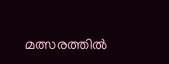മത്സരത്തില്‍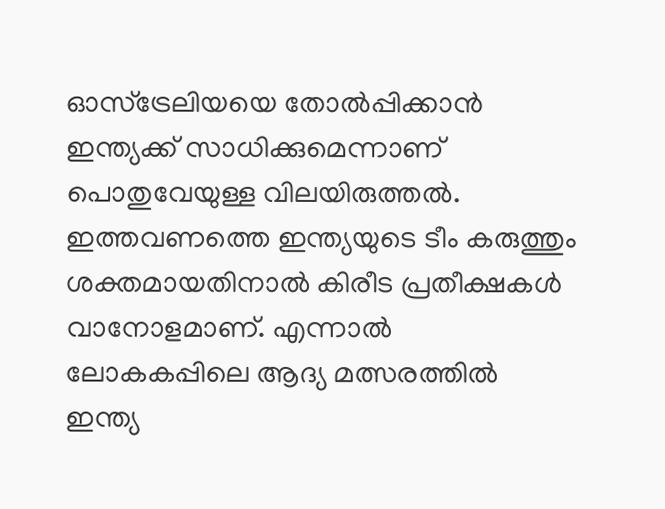ഓസ്‌ട്രേലിയയെ തോല്‍പ്പിക്കാന്‍ ഇന്ത്യക്ക് സാധിക്കുമെന്നാണ് പൊതുവേയുള്ള വിലയിരുത്തല്‍. ഇത്തവണത്തെ ഇന്ത്യയുടെ ടീം കരുത്തും ശക്തമായതിനാല്‍ കിരീട പ്രതീക്ഷകള്‍ വാനോളമാണ്. എന്നാല്‍ ലോകകപ്പിലെ ആദ്യ മത്സരത്തില്‍ ഇന്ത്യ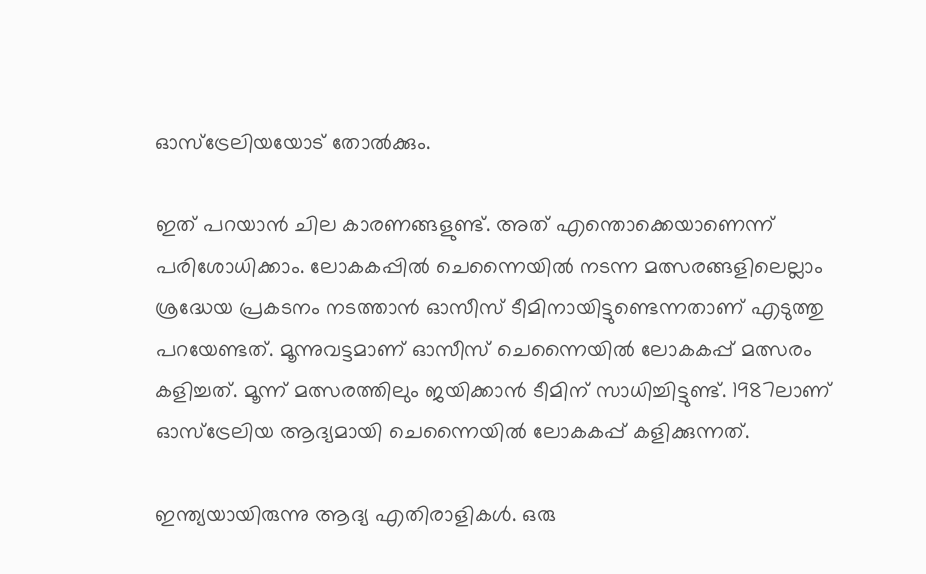ഓസ്‌ട്രേലിയയോട് തോല്‍ക്കും.

ഇത് പറയാന്‍ ചില കാരണങ്ങളുണ്ട്. അത് എന്തൊക്കെയാണെന്ന് പരിശോധിക്കാം. ലോകകപ്പില്‍ ചെന്നൈയില്‍ നടന്ന മത്സരങ്ങളിലെല്ലാം ശ്രദ്ധേയ പ്രകടനം നടത്താന്‍ ഓസീസ് ടീമിനായിട്ടുണ്ടെന്നതാണ് എടുത്തു പറയേണ്ടത്. മൂന്നുവട്ടമാണ് ഓസീസ് ചെന്നൈയില്‍ ലോകകപ്പ് മത്സരം കളിച്ചത്. മൂന്ന് മത്സരത്തിലും ജയിക്കാന്‍ ടീമിന് സാധിച്ചിട്ടുണ്ട്. 1987ലാണ് ഓസ്‌ട്രേലിയ ആദ്യമായി ചെന്നൈയില്‍ ലോകകപ്പ് കളിക്കുന്നത്.

ഇന്ത്യയായിരുന്നു ആദ്യ എതിരാളികള്‍. ഒരു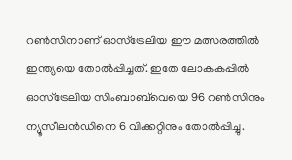റണ്‍സിനാണ് ഓസ്‌ട്രേലിയ ഈ മത്സരത്തില്‍ ഇന്ത്യയെ തോല്‍പ്പിച്ചത്. ഇതേ ലോകകപ്പില്‍ ഓസ്‌ട്രേലിയ സിംബാബ്‌വെയെ 96 റണ്‍സിനും ന്യൂസീലന്‍ഡിനെ 6 വിക്കറ്റിനും തോല്‍പ്പിച്ചു.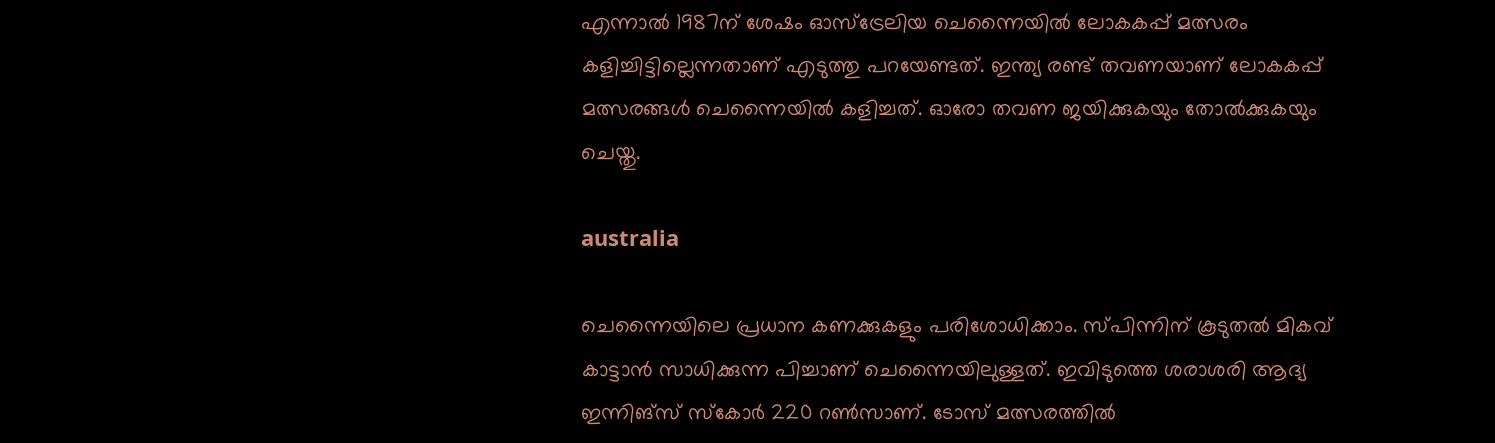എന്നാല്‍ 1987ന് ശേഷം ഓസ്‌ട്രേലിയ ചെന്നൈയില്‍ ലോകകപ്പ് മത്സരം കളിച്ചിട്ടില്ലെന്നതാണ് എടുത്തു പറയേണ്ടത്. ഇന്ത്യ രണ്ട് തവണയാണ് ലോകകപ്പ് മത്സരങ്ങള്‍ ചെന്നൈയില്‍ കളിച്ചത്. ഓരോ തവണ ജയിക്കുകയും തോല്‍ക്കുകയും ചെയ്തു.

australia

ചെന്നൈയിലെ പ്രധാന കണക്കുകളും പരിശോധിക്കാം. സ്പിന്നിന് കൂടുതല്‍ മികവ് കാട്ടാന്‍ സാധിക്കുന്ന പിച്ചാണ് ചെന്നൈയിലുള്ളത്. ഇവിടുത്തെ ശരാശരി ആദ്യ ഇന്നിങ്‌സ് സ്‌കോര്‍ 220 റണ്‍സാണ്. ടോസ് മത്സരത്തില്‍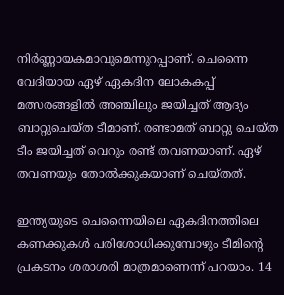നിര്‍ണ്ണായകമാവുമെന്നുറപ്പാണ്. ചെന്നൈ വേദിയായ ഏഴ് ഏകദിന ലോകകപ്പ് മത്സരങ്ങളില്‍ അഞ്ചിലും ജയിച്ചത് ആദ്യം ബാറ്റുചെയ്ത ടീമാണ്. രണ്ടാമത് ബാറ്റു ചെയ്ത ടീം ജയിച്ചത് വെറും രണ്ട് തവണയാണ്. ഏഴ് തവണയും തോല്‍ക്കുകയാണ് ചെയ്തത്.

ഇന്ത്യയുടെ ചെന്നൈയിലെ ഏകദിനത്തിലെ കണക്കുകള്‍ പരിശോധിക്കുമ്പോഴും ടീമിന്റെ പ്രകടനം ശരാശരി മാത്രമാണെന്ന് പറയാം. 14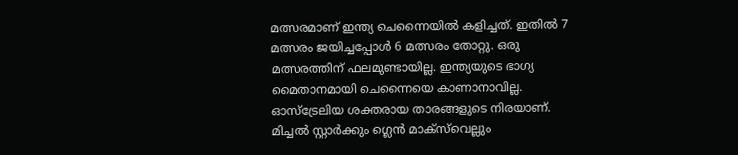മത്സരമാണ് ഇന്ത്യ ചെന്നൈയില്‍ കളിച്ചത്. ഇതില്‍ 7 മത്സരം ജയിച്ചപ്പോള്‍ 6 മത്സരം തോറ്റു. ഒരു മത്സരത്തിന് ഫലമുണ്ടായില്ല. ഇന്ത്യയുടെ ഭാഗ്യ മൈതാനമായി ചെന്നൈയെ കാണാനാവില്ല. ഓസ്‌ട്രേലിയ ശക്തരായ താരങ്ങളുടെ നിരയാണ്. മിച്ചല്‍ സ്റ്റാര്‍ക്കും ഗ്ലെന്‍ മാക്‌സ്‌വെല്ലും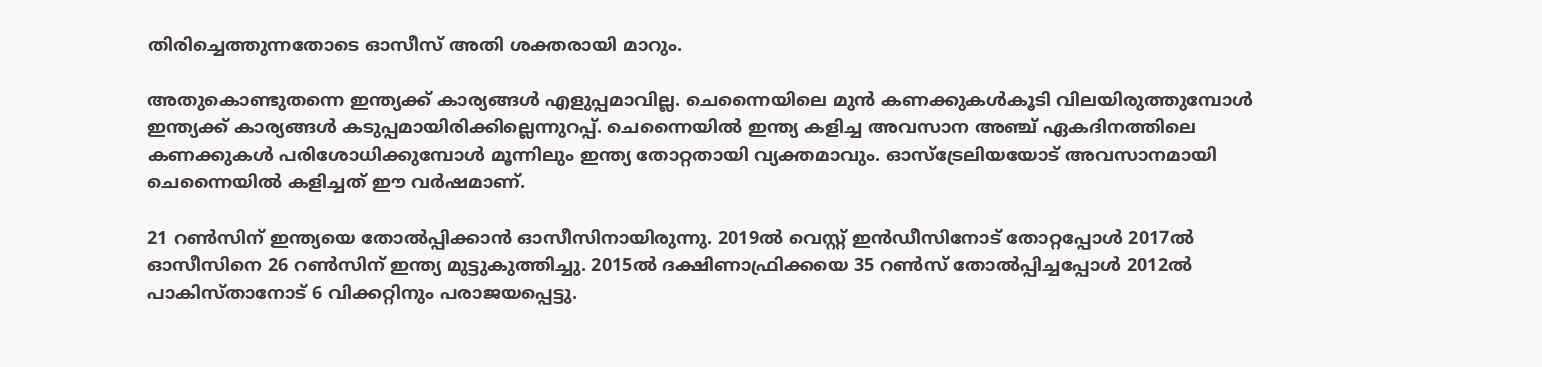തിരിച്ചെത്തുന്നതോടെ ഓസീസ് അതി ശക്തരായി മാറും.

അതുകൊണ്ടുതന്നെ ഇന്ത്യക്ക് കാര്യങ്ങള്‍ എളുപ്പമാവില്ല. ചെന്നൈയിലെ മുന്‍ കണക്കുകള്‍കൂടി വിലയിരുത്തുമ്പോള്‍ ഇന്ത്യക്ക് കാര്യങ്ങള്‍ കടുപ്പമായിരിക്കില്ലെന്നുറപ്പ്. ചെന്നൈയില്‍ ഇന്ത്യ കളിച്ച അവസാന അഞ്ച് ഏകദിനത്തിലെ കണക്കുകള്‍ പരിശോധിക്കുമ്പോള്‍ മൂന്നിലും ഇന്ത്യ തോറ്റതായി വ്യക്തമാവും. ഓസ്‌ട്രേലിയയോട് അവസാനമായി ചെന്നൈയില്‍ കളിച്ചത് ഈ വര്‍ഷമാണ്.

21 റണ്‍സിന് ഇന്ത്യയെ തോല്‍പ്പിക്കാന്‍ ഓസീസിനായിരുന്നു. 2019ല്‍ വെസ്റ്റ് ഇന്‍ഡീസിനോട് തോറ്റപ്പോള്‍ 2017ല്‍ ഓസീസിനെ 26 റണ്‍സിന് ഇന്ത്യ മുട്ടുകുത്തിച്ചു. 2015ല്‍ ദക്ഷിണാഫ്രിക്കയെ 35 റണ്‍സ് തോല്‍പ്പിച്ചപ്പോള്‍ 2012ല്‍ പാകിസ്താനോട് 6 വിക്കറ്റിനും പരാജയപ്പെട്ടു.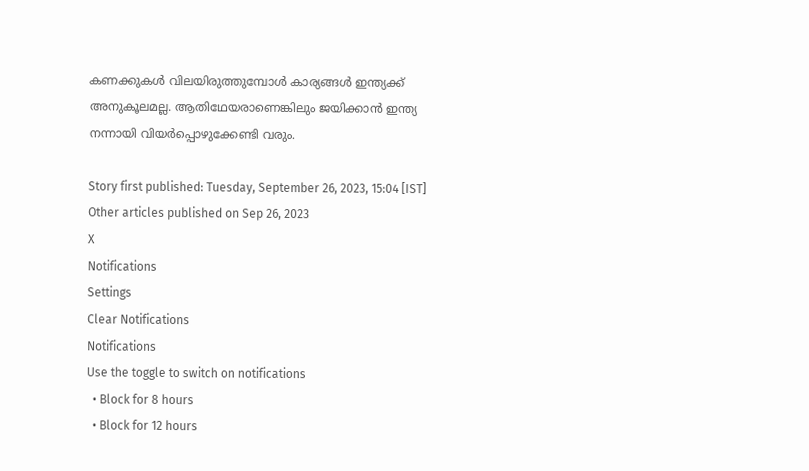കണക്കുകള്‍ വിലയിരുത്തുമ്പോള്‍ കാര്യങ്ങള്‍ ഇന്ത്യക്ക് അനുകൂലമല്ല. ആതിഥേയരാണെങ്കിലും ജയിക്കാന്‍ ഇന്ത്യ നന്നായി വിയര്‍പ്പൊഴുക്കേണ്ടി വരും.

Story first published: Tuesday, September 26, 2023, 15:04 [IST]
Other articles published on Sep 26, 2023
X
Notifications
Settings
Clear Notifications
Notifications
Use the toggle to switch on notifications
  • Block for 8 hours
  • Block for 12 hours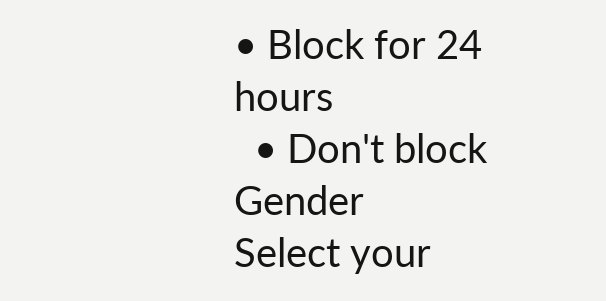• Block for 24 hours
  • Don't block
Gender
Select your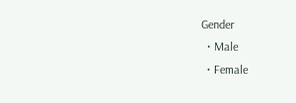Gender
  • Male
  • Female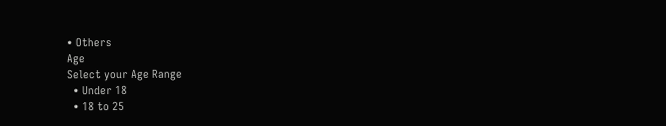• Others
Age
Select your Age Range
  • Under 18
  • 18 to 25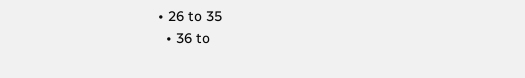• 26 to 35
  • 36 to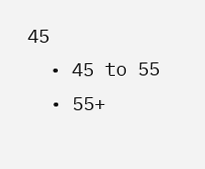45
  • 45 to 55
  • 55+